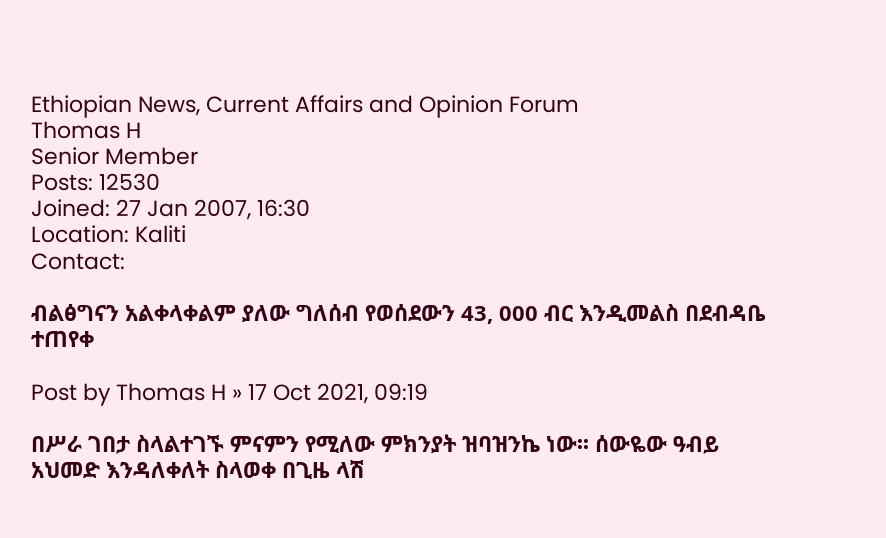Ethiopian News, Current Affairs and Opinion Forum
Thomas H
Senior Member
Posts: 12530
Joined: 27 Jan 2007, 16:30
Location: Kaliti
Contact:

ብልፅግናን አልቀላቀልም ያለው ግለሰብ የወሰደውን 43, 000 ብር እንዲመልስ በደብዳቤ ተጠየቀ

Post by Thomas H » 17 Oct 2021, 09:19

በሥራ ገበታ ስላልተገኙ ምናምን የሚለው ምክንያት ዝባዝንኬ ነው፡፡ ሰውዬው ዓብይ አህመድ እንዳለቀለት ስላወቀ በጊዜ ላሽ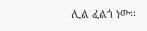ሊል ፈልጎ ነው፡፡